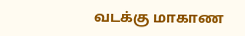வடக்கு மாகாண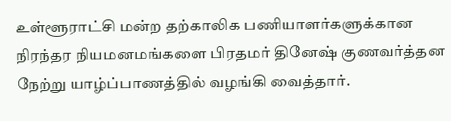உள்ளூராட்சி மன்ற தற்காலிக பணியாளர்களுக்கான நிரந்தர நியமனமங்களை பிரதமர் தினேஷ் குணவர்த்தன நேற்று யாழ்ப்பாணத்தில் வழங்கி வைத்தார்.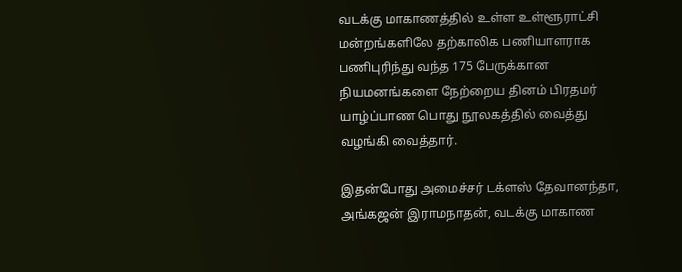வடக்கு மாகாணத்தில் உள்ள உள்ளூராட்சி மன்றங்களிலே தற்காலிக பணியாளராக பணிபுரிந்து வந்த 175 பேருக்கான நியமனங்களை நேற்றைய தினம் பிரதமர் யாழ்ப்பாண பொது நூலகத்தில் வைத்து வழங்கி வைத்தார்.

இதன்போது அமைச்சர் டக்ளஸ் தேவானந்தா, அங்கஜன் இராமநாதன், வடக்கு மாகாண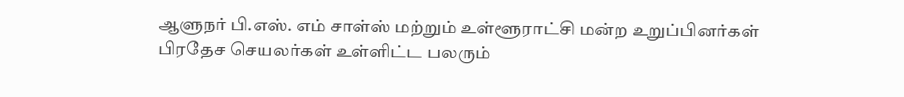ஆளுநர் பி.எஸ். எம் சாள்ஸ் மற்றும் உள்ளூராட்சி மன்ற உறுப்பினர்கள் பிரதேச செயலர்கள் உள்ளிட்ட பலரும்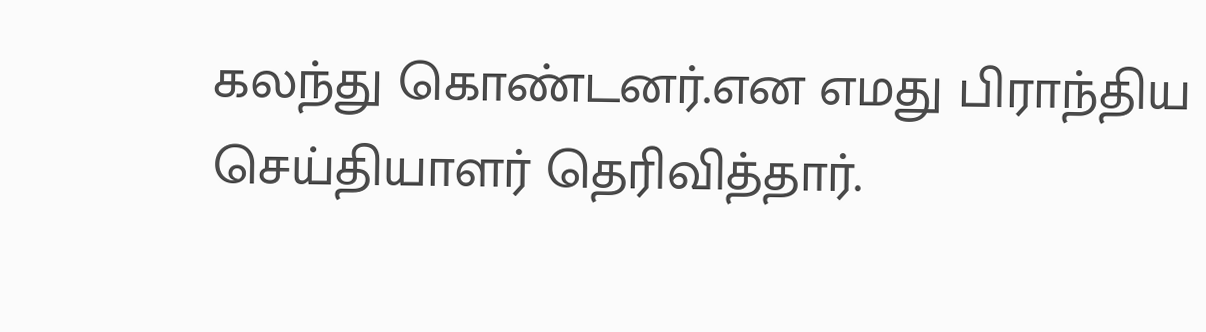கலந்து கொண்டனர்.என எமது பிராந்திய செய்தியாளர் தெரிவித்தார்.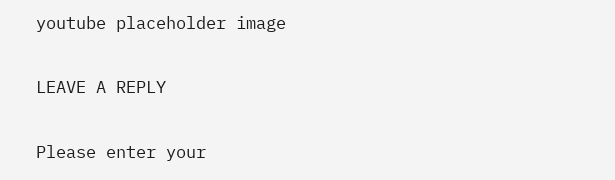youtube placeholder image

LEAVE A REPLY

Please enter your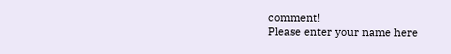comment!
Please enter your name here